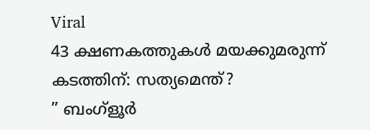Viral
43 ക്ഷണകത്തുകൾ മയക്കുമരുന്ന് കടത്തിന്: സത്യമെന്ത്?
” ബംഗ്ളൂർ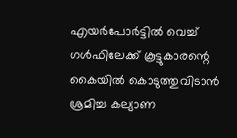എയർപോർട്ടിൽ വെച്ച് ഗൾഫിലേക്ക് കൂട്ടുകാരന്റെ കൈയിൽ കൊടുത്തുവിടാൻ ശ്രമിച്ച കല്യാണ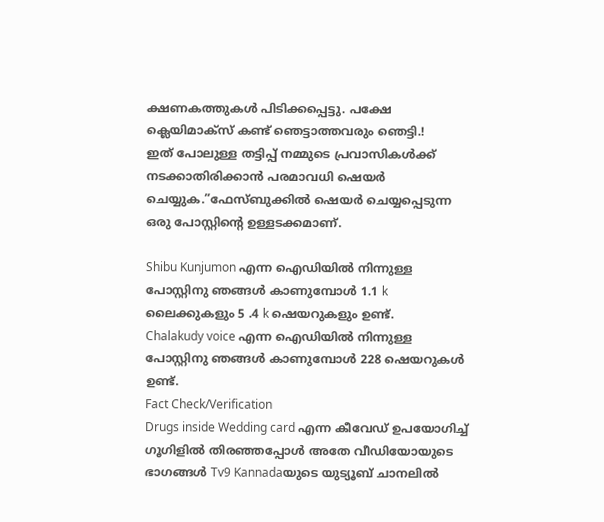ക്ഷണകത്തുകൾ പിടിക്കപ്പെട്ടു. പക്ഷേ ക്ലെയിമാക്സ് കണ്ട് ഞെട്ടാത്തവരും ഞെട്ടി.!
ഇത് പോലുള്ള തട്ടിപ്പ് നമ്മുടെ പ്രവാസികൾക്ക് നടക്കാതിരിക്കാൻ പരമാവധി ഷെയർ ചെയ്യുക.”ഫേസ്ബുക്കിൽ ഷെയർ ചെയ്യപ്പെടുന്ന ഒരു പോസ്റ്റിന്റെ ഉള്ളടക്കമാണ്.

Shibu Kunjumon എന്ന ഐഡിയിൽ നിന്നുള്ള പോസ്റ്റിനു ഞങ്ങൾ കാണുമ്പോൾ 1.1 k ലൈക്കുകളും 5 .4 k ഷെയറുകളും ഉണ്ട്.
Chalakudy voice എന്ന ഐഡിയിൽ നിന്നുള്ള പോസ്റ്റിനു ഞങ്ങൾ കാണുമ്പോൾ 228 ഷെയറുകൾ ഉണ്ട്.
Fact Check/Verification
Drugs inside Wedding card എന്ന കീവേഡ് ഉപയോഗിച്ച് ഗൂഗിളിൽ തിരഞ്ഞപ്പോൾ അതേ വീഡിയോയുടെ ഭാഗങ്ങൾ Tv9 Kannadaയുടെ യുട്യൂബ് ചാനലിൽ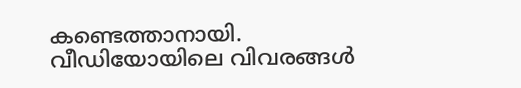കണ്ടെത്താനായി.
വീഡിയോയിലെ വിവരങ്ങൾ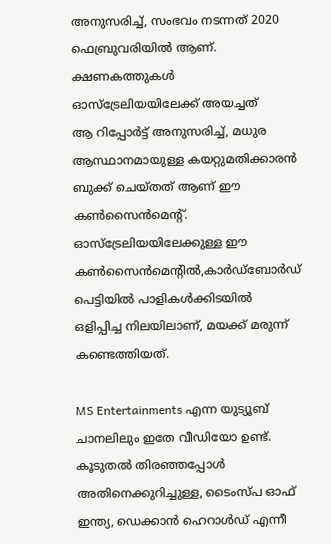അനുസരിച്ച്, സംഭവം നടന്നത് 2020 ഫെബ്രുവരിയിൽ ആണ്.
ക്ഷണകത്തുകൾ ഓസ്ട്രേലിയയിലേക്ക് അയച്ചത്
ആ റിപ്പോർട്ട് അനുസരിച്ച്, മധുര ആസ്ഥാനമായുള്ള കയറ്റുമതിക്കാരൻ ബുക്ക് ചെയ്തത് ആണ് ഈ കൺസൈൻമെന്റ്. ഓസ്ട്രേലിയയിലേക്കുള്ള ഈ കൺസൈൻമെന്റിൽ,കാർഡ്ബോർഡ് പെട്ടിയിൽ പാളികൾക്കിടയിൽ ഒളിപ്പിച്ച നിലയിലാണ്, മയക്ക് മരുന്ന് കണ്ടെത്തിയത്.

MS Entertainments എന്ന യുട്യൂബ് ചാനലിലും ഇതേ വീഡിയോ ഉണ്ട്.
കൂടുതൽ തിരഞ്ഞപ്പോൾ അതിനെക്കുറിച്ചുള്ള, ടൈംസ്പ ഓഫ് ഇന്ത്യ, ഡെക്കാൻ ഹെറാൾഡ് എന്നീ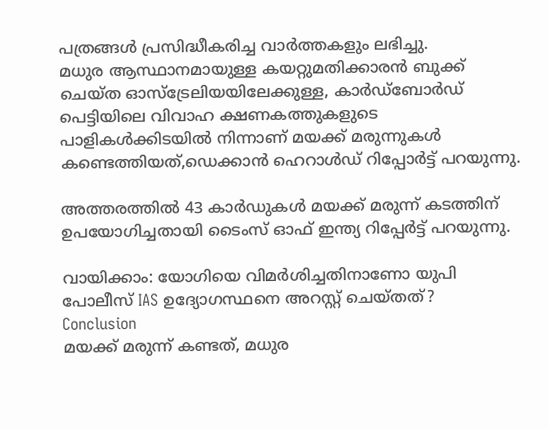പത്രങ്ങൾ പ്രസിദ്ധീകരിച്ച വാർത്തകളും ലഭിച്ചു.
മധുര ആസ്ഥാനമായുള്ള കയറ്റുമതിക്കാരൻ ബുക്ക് ചെയ്ത ഓസ്ട്രേലിയയിലേക്കുള്ള, കാർഡ്ബോർഡ് പെട്ടിയിലെ വിവാഹ ക്ഷണകത്തുകളുടെ പാളികൾക്കിടയിൽ നിന്നാണ് മയക്ക് മരുന്നുകൾ കണ്ടെത്തിയത്,ഡെക്കാൻ ഹെറാൾഡ് റിപ്പോർട്ട് പറയുന്നു.

അത്തരത്തിൽ 43 കാർഡുകൾ മയക്ക് മരുന്ന് കടത്തിന് ഉപയോഗിച്ചതായി ടൈംസ് ഓഫ് ഇന്ത്യ റിപ്പേർട്ട് പറയുന്നു.

വായിക്കാം: യോഗിയെ വിമർശിച്ചതിനാണോ യുപി പോലീസ് IAS ഉദ്യോഗസ്ഥനെ അറസ്റ്റ് ചെയ്തത്?
Conclusion
മയക്ക് മരുന്ന് കണ്ടത്, മധുര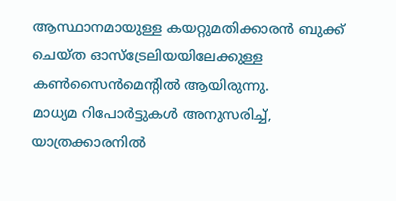ആസ്ഥാനമായുള്ള കയറ്റുമതിക്കാരൻ ബുക്ക് ചെയ്ത ഓസ്ട്രേലിയയിലേക്കുള്ള കൺസൈൻമെന്റിൽ ആയിരുന്നു.
മാധ്യമ റിപോർട്ടുകൾ അനുസരിച്ച്, യാത്രക്കാരനിൽ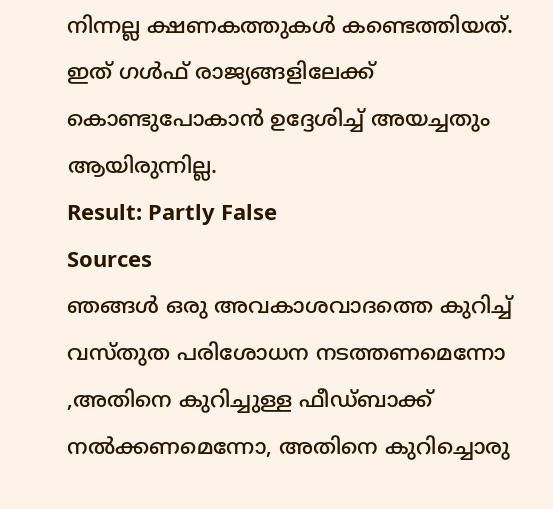നിന്നല്ല ക്ഷണകത്തുകൾ കണ്ടെത്തിയത്. ഇത് ഗൾഫ് രാജ്യങ്ങളിലേക്ക് കൊണ്ടുപോകാൻ ഉദ്ദേശിച്ച് അയച്ചതും ആയിരുന്നില്ല.
Result: Partly False
Sources
ഞങ്ങൾ ഒരു അവകാശവാദത്തെ കുറിച്ച് വസ്തുത പരിശോധന നടത്തണമെന്നോ ,അതിനെ കുറിച്ചുള്ള ഫീഡ്ബാക്ക് നൽക്കണമെന്നോ, അതിനെ കുറിച്ചൊരു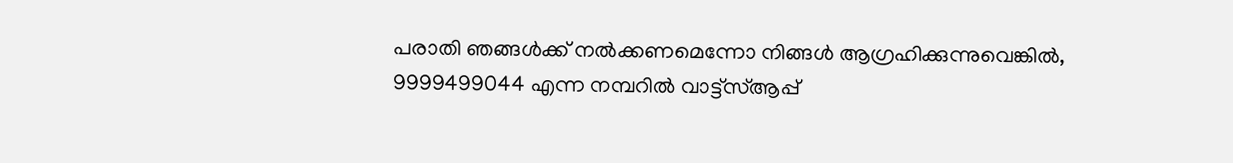പരാതി ഞങ്ങൾക്ക് നൽക്കണമെന്നോ നിങ്ങൾ ആഗ്രഹിക്കുന്നുവെങ്കിൽ, 9999499044 എന്ന നമ്പറിൽ വാട്ട്സ്ആപ്പ്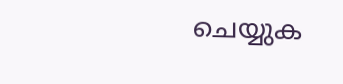ചെയ്യുക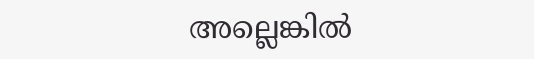അല്ലെങ്കിൽ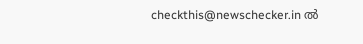checkthis@newschecker.in ൽ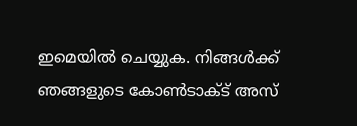ഇമെയിൽ ചെയ്യുക. നിങ്ങൾക്ക് ഞങ്ങളുടെ കോൺടാക്ട് അസ്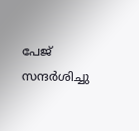പേജ് സന്ദർശിച്ചു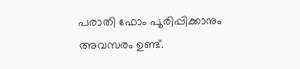പരാതി ഫോം പൂരിപ്പിക്കാനും അവസരം ഉണ്ട്.